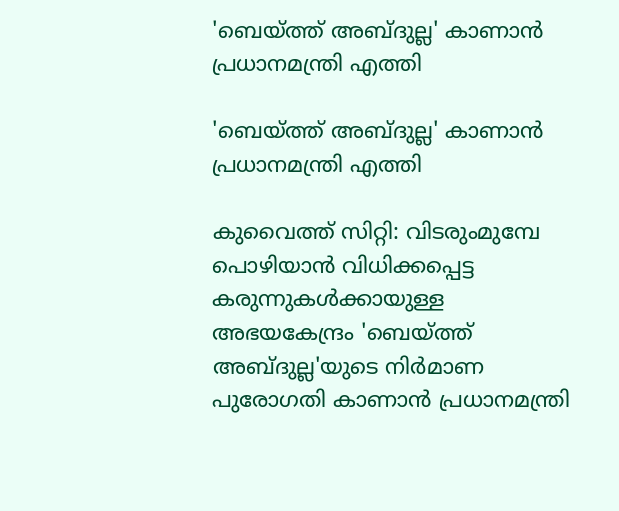'ബെയ്ത്ത് അബ്ദുല്ല' കാണാന്‍ പ്രധാനമന്ത്രി എത്തി

'ബെയ്ത്ത് അബ്ദുല്ല' കാണാന്‍ പ്രധാനമന്ത്രി എത്തി

കുവൈത്ത് സിറ്റി: വിടരുംമുമ്പേ പൊഴിയാന്‍ വിധിക്കപ്പെട്ട കരുന്നുകള്‍ക്കായുള്ള അഭയകേന്ദ്രം 'ബെയ്ത്ത് അബ്ദുല്ല'യുടെ നിര്‍മാണ പുരോഗതി കാണാന്‍ പ്രധാനമന്ത്രി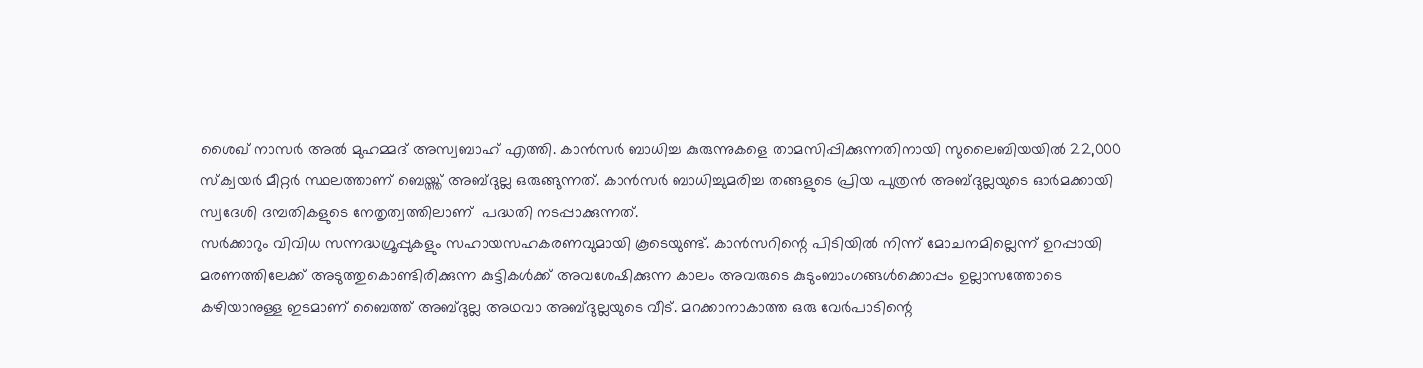ശൈഖ് നാസര്‍ അല്‍ മുഹമ്മദ് അസ്വബാഹ് എത്തി. കാന്‍സര്‍ ബാധിച്ച കുരുന്നുകളെ താമസിപ്പിക്കുന്നതിനായി സുലൈബിയയില്‍ 22,000 സ്‌ക്വയര്‍ മീറ്റര്‍ സ്ഥലത്താണ് ബെയ്ത്ത് അബ്ദുല്ല ഒരുങ്ങുന്നത്. കാന്‍സര്‍ ബാധിച്ചുമരിച്ച തങ്ങളുടെ പ്രിയ പുത്രന്‍ അബ്ദുല്ലയുടെ ഓര്‍മക്കായി സ്വദേശി ദമ്പതികളുടെ നേതൃത്വത്തിലാണ്  പദ്ധതി നടപ്പാക്കുന്നത്.
സര്‍ക്കാറും വിവിധ സന്നദ്ധഗ്രൂപ്പുകളും സഹായസഹകരണവുമായി കൂടെയുണ്ട്. കാന്‍സറിന്റെ പിടിയില്‍ നിന്ന് മോചനമില്ലെന്ന് ഉറപ്പായി മരണത്തിലേക്ക് അടുത്തുകൊണ്ടിരിക്കുന്ന കുട്ടികള്‍ക്ക് അവശേഷിക്കുന്ന കാലം അവരുടെ കുടുംബാംഗങ്ങള്‍ക്കൊപ്പം ഉല്ലാസത്തോടെ കഴിയാനുള്ള ഇടമാണ് ബൈത്ത് അബ്ദുല്ല അഥവാ അബ്ദുല്ലയുടെ വീട്. മറക്കാനാകാത്ത ഒരു വേര്‍പാടിന്റെ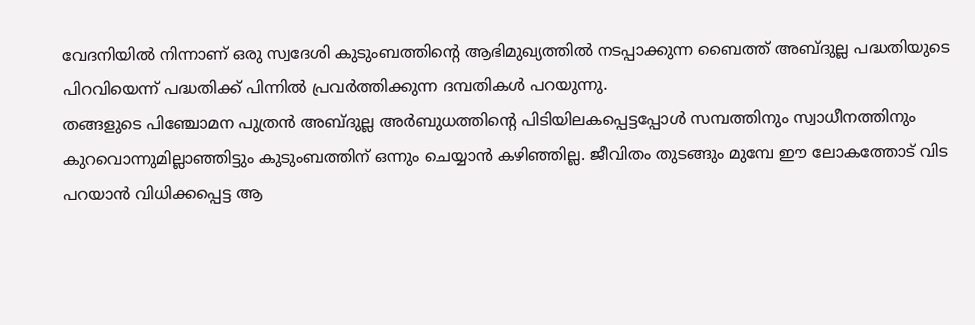വേദനിയില്‍ നിന്നാണ് ഒരു സ്വദേശി കുടുംബത്തിന്റെ ആഭിമുഖ്യത്തില്‍ നടപ്പാക്കുന്ന ബൈത്ത് അബ്ദുല്ല പദ്ധതിയുടെ പിറവിയെന്ന് പദ്ധതിക്ക് പിന്നില്‍ പ്രവര്‍ത്തിക്കുന്ന ദമ്പതികള്‍ പറയുന്നു.
തങ്ങളുടെ പിഞ്ചോമന പുത്രന്‍ അബ്ദുല്ല അര്‍ബുധത്തിന്റെ പിടിയിലകപ്പെട്ടപ്പോള്‍ സമ്പത്തിനും സ്വാധീനത്തിനും കുറവൊന്നുമില്ലാഞ്ഞിട്ടും കുടുംബത്തിന് ഒന്നും ചെയ്യാന്‍ കഴിഞ്ഞില്ല. ജീവിതം തുടങ്ങും മുമ്പേ ഈ ലോകത്തോട് വിട പറയാന്‍ വിധിക്കപ്പെട്ട ആ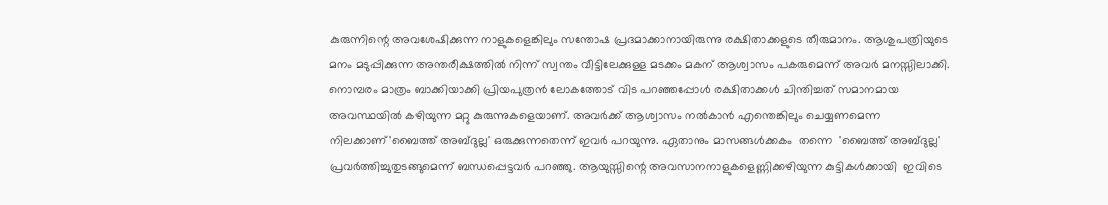കുരുന്നിന്റെ അവശേഷിക്കുന്ന നാളുകളെങ്കിലും സന്തോഷ പ്രദമാക്കാനായിരുന്നു രക്ഷിതാക്കളുടെ തീരുമാനം. ആശുപത്രിയുടെ മനം മടുപ്പിക്കുന്ന അന്തരീക്ഷത്തില്‍ നിന്ന് സ്വന്തം വീട്ടിലേക്കുള്ള മടക്കം മകന് ആശ്വാസം പകരുമെന്ന് അവര്‍ മനസ്സിലാക്കി.
നൊമ്പരം മാത്രം ബാക്കിയാക്കി പ്രിയപുത്രന്‍ ലോകത്തോട് വിട പറഞ്ഞപ്പോള്‍ രക്ഷിതാക്കള്‍ ചിന്തിച്ചത് സമാനമായ അവസ്ഥയില്‍ കഴിയുന്ന മറ്റു കുരുന്നുകളെയാണ്. അവര്‍ക്ക് ആശ്വാസം നല്‍കാന്‍ എന്തെങ്കിലും ചെയ്യണമെന്ന നിലക്കാണ്'ബൈത്ത് അബ്ദുല്ല' ഒരുക്കുന്നതെന്ന് ഇവര്‍ പറയുന്നു. ഏതാനും മാസങ്ങള്‍ക്കകം  തന്നെ  'ബൈത്ത് അബ്ദുല്ല' പ്രവര്‍ത്തിച്ചുതുടങ്ങുമെന്ന് ബന്ധപ്പെട്ടവര്‍ പറഞ്ഞു. ആയുസ്സിന്റെ അവസാനനാളുകളെണ്ണിക്കഴിയുന്ന കുട്ടികള്‍ക്കായി  ഇവിടെ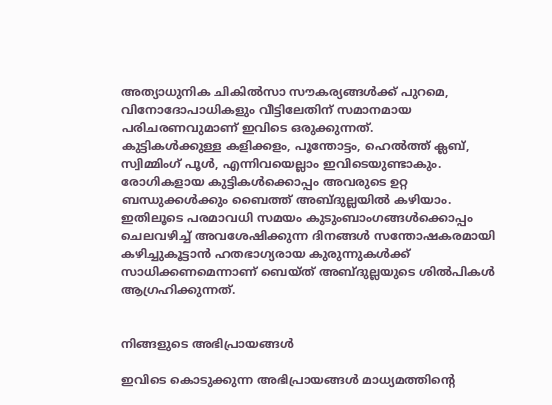അത്യാധുനിക ചികില്‍സാ സൗകര്യങ്ങള്‍ക്ക് പുറമെ, വിനോദോപാധികളും വീട്ടിലേതിന് സമാനമായ പരിചരണവുമാണ് ഇവിടെ ഒരുക്കുന്നത്.
കുട്ടികള്‍ക്കുള്ള കളിക്കളം, പൂന്തോട്ടം, ഹെല്‍ത്ത് ക്ലബ്, സ്വിമ്മിംഗ് പൂള്‍, എന്നിവയെല്ലാം ഇവിടെയുണ്ടാകും. രോഗികളായ കുട്ടികള്‍ക്കൊപ്പം അവരുടെ ഉറ്റ ബന്ധുക്കള്‍ക്കും ബൈത്ത് അബ്ദുല്ലയില്‍ കഴിയാം. ഇതിലൂടെ പരമാവധി സമയം കുടുംബാംഗങ്ങള്‍ക്കൊപ്പം ചെലവഴിച്ച് അവശേഷിക്കുന്ന ദിനങ്ങള്‍ സന്തോഷകരമായി കഴിച്ചുകൂട്ടാന്‍ ഹതഭാഗ്യരായ കുരുന്നുകള്‍ക്ക് സാധിക്കണമെന്നാണ് ബെയ്ത് അബ്ദുല്ലയുടെ ശില്‍പികള്‍ ആഗ്രഹിക്കുന്നത്.


നിങ്ങളുടെ അഭിപ്രായങ്ങള്‍

ഇവിടെ കൊടുക്കുന്ന അഭിപ്രായങ്ങള്‍ മാധ്യമത്തിന്റെ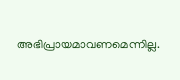അഭിപ്രായമാവണമെന്നില്ല.